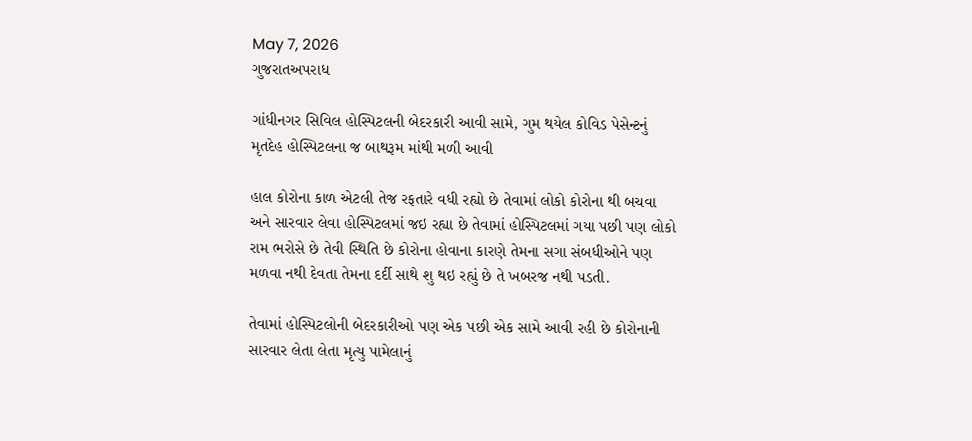May 7, 2026
ગુજરાતઅપરાધ

ગાંધીનગર સિવિલ હોસ્પિટલની બેદરકારી આવી સામે, ગુમ થયેલ કોવિડ પેસેન્ટનું મૃતદેહ હોસ્પિટલના જ બાથરૂમ માંથી મળી આવી

હાલ કોરોના કાળ એટલી તેજ રફતારે વધી રહ્યો છે તેવામાં લોકો કોરોના થી બચવા અને સારવાર લેવા હોસ્પિટલમાં જઇ રહ્યા છે તેવામાં હોસ્પિટલમાં ગયા પછી પણ લોકો રામ ભરોસે છે તેવી સ્થિતિ છે કોરોના હોવાના કારણે તેમના સગા સંબધીઓને પણ મળવા નથી દેવતા તેમના દર્દી સાથે શુ થઇ રહ્યું છે તે ખબરજ નથી પડતી.

તેવામાં હોસ્પિટલોની બેદરકારીઓ પણ એક પછી એક સામે આવી રહી છે કોરોનાની સારવાર લેતા લેતા મૃત્યુ પામેલાનું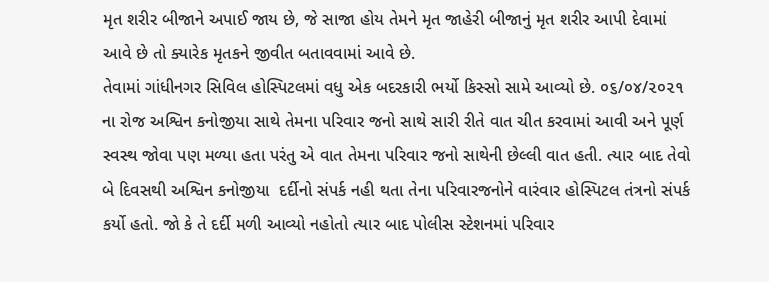મૃત શરીર બીજાને અપાઈ જાય છે, જે સાજા હોય તેમને મૃત જાહેરી બીજાનું મૃત શરીર આપી દેવામાં આવે છે તો ક્યારેક મૃતકને જીવીત બતાવવામાં આવે છે.
તેવામાં ગાંધીનગર સિવિલ હોસ્પિટલમાં વધુ એક બદરકારી ભર્યો કિસ્સો સામે આવ્યો છે. ૦૬/૦૪/૨૦૨૧ ના રોજ અશ્વિન કનોજીયા સાથે તેમના પરિવાર જનો સાથે સારી રીતે વાત ચીત કરવામાં આવી અને પૂર્ણ સ્વસ્થ જોવા પણ મળ્યા હતા પરંતુ એ વાત તેમના પરિવાર જનો સાથેની છેલ્લી વાત હતી. ત્યાર બાદ તેવો બે દિવસથી અશ્વિન કનોજીયા  દર્દીનો સંપર્ક નહી થતા તેના પરિવારજનોને વારંવાર હોસ્પિટલ તંત્રનો સંપર્ક કર્યો હતો. જો કે તે દર્દી મળી આવ્યો નહોતો ત્યાર બાદ પોલીસ સ્ટેશનમાં પરિવાર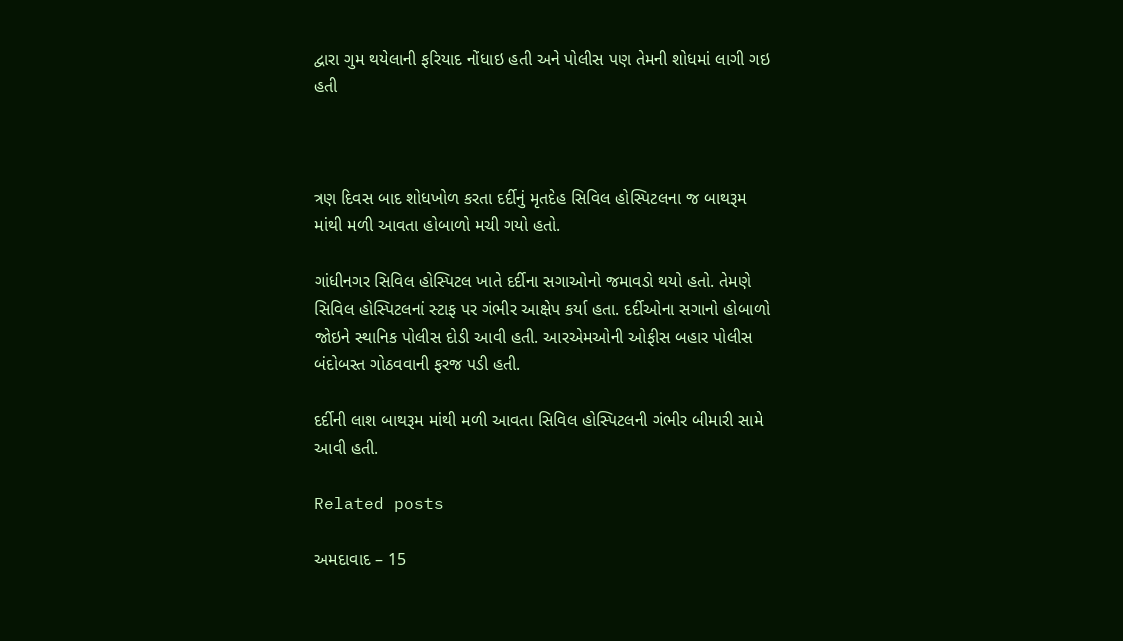દ્વારા ગુમ થયેલાની ફરિયાદ નોંધાઇ હતી અને પોલીસ પણ તેમની શોધમાં લાગી ગઇ હતી



ત્રણ દિવસ બાદ શોધખોળ કરતા દર્દીનું મૃતદેહ સિવિલ હોસ્પિટલના જ બાથરૂમ માંથી મળી આવતા હોબાળો મચી ગયો હતો.

ગાંધીનગર સિવિલ હોસ્પિટલ ખાતે દર્દીના સગાઓનો જમાવડો થયો હતો. તેમણે સિવિલ હોસ્પિટલનાં સ્ટાફ પર ગંભીર આક્ષેપ કર્યા હતા. દર્દીઓના સગાનો હોબાળો જોઇને સ્થાનિક પોલીસ દોડી આવી હતી. આરએમઓની ઓફીસ બહાર પોલીસ બંદોબસ્ત ગોઠવવાની ફરજ પડી હતી.

દર્દીની લાશ બાથરૂમ માંથી મળી આવતા સિવિલ હોસ્પિટલની ગંભીર બીમારી સામે આવી હતી.

Related posts

અમદાવાદ – 15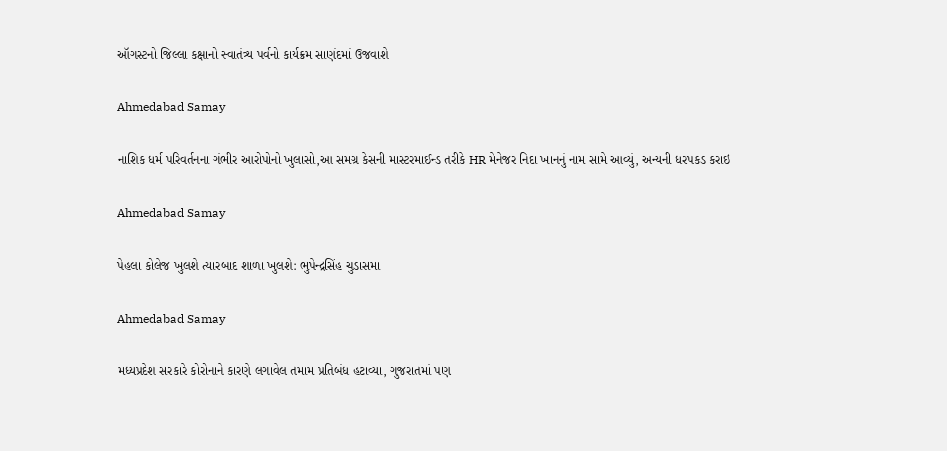ઑગસ્ટનો જિલ્લા કક્ષાનો સ્વાતંત્ર્ય પર્વનો કાર્યક્રમ સાણંદમાં ઉજવાશે

Ahmedabad Samay

નાશિક ધર્મ પરિવર્તનના ગંભીર આરોપોનો ખુલાસો,આ સમગ્ર કેસની માસ્ટરમાઈન્ડ તરીકે HR મેનેજર નિદા ખાનનું નામ સામે આવ્યું, અન્યની ધરપકડ કરાઇ

Ahmedabad Samay

પેહલા કોલેજ ખુલશે ત્યારબાદ શાળા ખુલશે: ભુપેન્દ્રસિંહ ચુડાસમા

Ahmedabad Samay

મધ્યપ્રદેશ સરકારે કોરોનાને કારણે લગાવેલ તમામ પ્રતિબંધ હટાવ્યા, ગુજરાતમાં પણ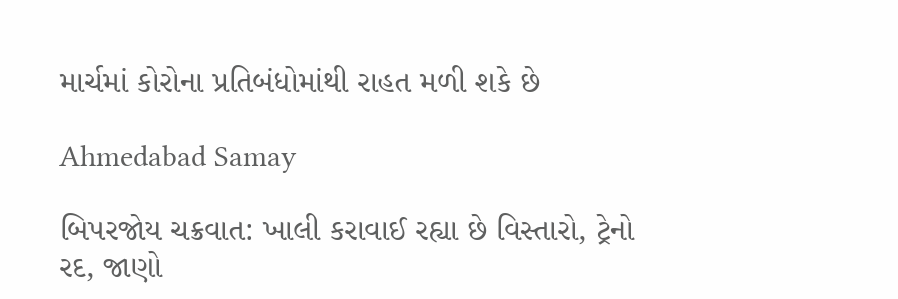માર્ચમાં કોરોના પ્રતિબંધોમાંથી રાહત મળી શકે છે

Ahmedabad Samay

બિપરજોય ચક્રવાત: ખાલી કરાવાઈ રહ્યા છે વિસ્તારો, ટ્રેનો રદ, જાણો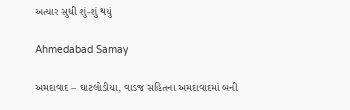અત્યાર સુધી શું-શું થયું

Ahmedabad Samay

અમદાવાદ – ઘાટલોડીયા, વાડજ સહિતના અમદાવાદમાં બની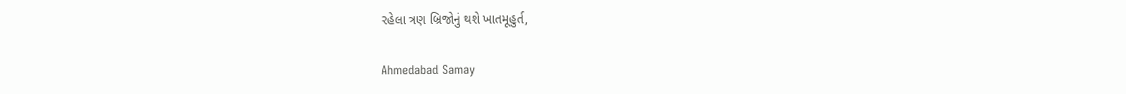રહેલા ત્રણ બ્રિજોનું થશે ખાતમૂહુર્ત,

Ahmedabad Samay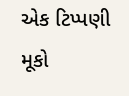એક ટિપ્પણી મૂકો